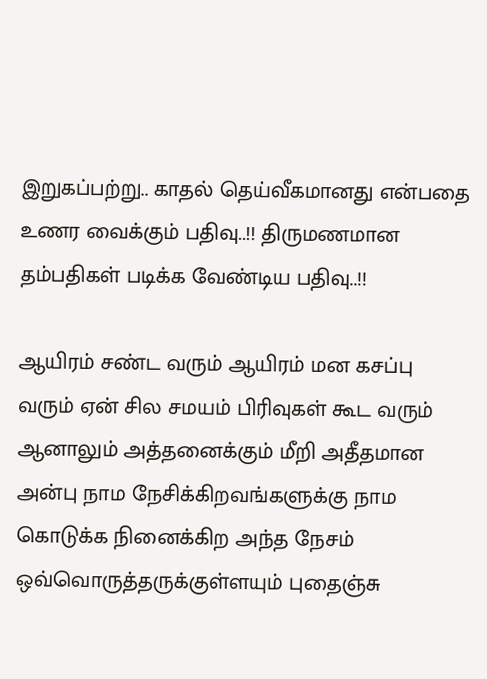இறுகப்பற்று.. காதல் தெய்வீகமானது என்பதை உணர வைக்கும் பதிவு..!! திருமணமான தம்பதிகள் படிக்க வேண்டிய பதிவு..!!

ஆயிரம் சண்ட வரும் ஆயிரம் மன கசப்பு வரும் ஏன் சில சமயம் பிரிவுகள் கூட வரும் ஆனாலும் அத்தனைக்கும் மீறி அதீதமான அன்பு நாம நேசிக்கிறவங்களுக்கு நாம கொடுக்க நினைக்கிற அந்த நேசம் ஒவ்வொருத்தருக்குள்ளயும் புதைஞ்சு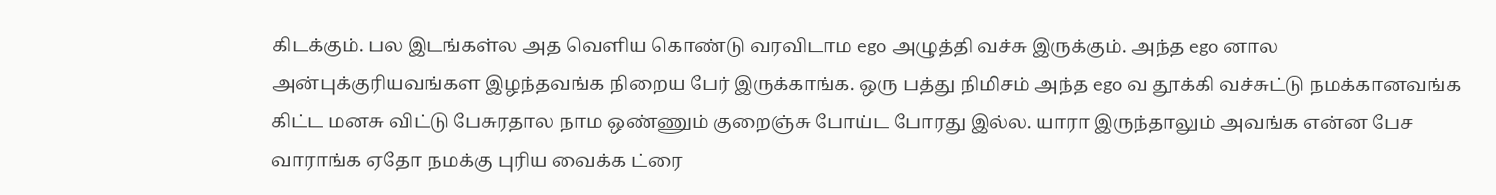கிடக்கும். பல இடங்கள்ல அத வெளிய கொண்டு வரவிடாம ego அழுத்தி வச்சு இருக்கும். அந்த ego னால அன்புக்குரியவங்கள இழந்தவங்க நிறைய பேர் இருக்காங்க. ஒரு பத்து நிமிசம் அந்த ego வ தூக்கி வச்சுட்டு நமக்கானவங்க கிட்ட மனசு விட்டு பேசுரதால நாம ஒண்ணும் குறைஞ்சு போய்ட போரது இல்ல. யாரா இருந்தாலும் அவங்க என்ன பேச வாராங்க ஏதோ நமக்கு புரிய வைக்க ட்ரை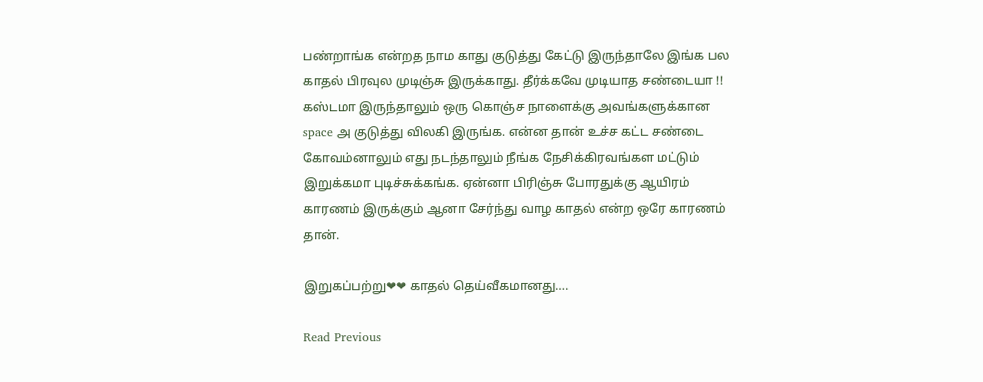பண்றாங்க என்றத நாம காது குடுத்து கேட்டு இருந்தாலே இங்க பல காதல் பிரவுல முடிஞ்சு இருக்காது. தீர்க்கவே முடியாத சண்டையா !! கஸ்டமா இருந்தாலும் ஒரு கொஞ்ச நாளைக்கு அவங்களுக்கான space அ குடுத்து விலகி இருங்க. என்ன தான் உச்ச கட்ட சண்டை கோவம்னாலும் எது நடந்தாலும் நீங்க நேசிக்கிரவங்கள மட்டும் இறுக்கமா புடிச்சுக்கங்க. ஏன்னா பிரிஞ்சு போரதுக்கு ஆயிரம் காரணம் இருக்கும் ஆனா சேர்ந்து வாழ காதல் என்ற ஒரே காரணம் தான்.

இறுகப்பற்று❤❤ காதல் தெய்வீகமானது….

Read Previous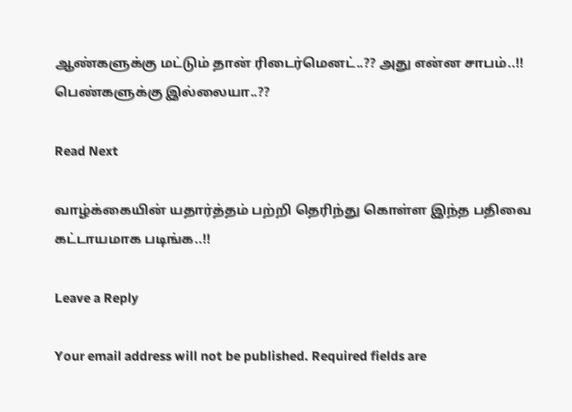ஆண்களுக்கு மட்டும் தான் ரிடைர்மெனட்..?? அது என்ன சாபம்..!! பெண்களுக்கு இல்லையா..??

Read Next

வாழ்க்கையின் யதார்த்தம் பற்றி தெரிந்து கொள்ள இந்த பதிவை கட்டாயமாக படிங்க..!!

Leave a Reply

Your email address will not be published. Required fields are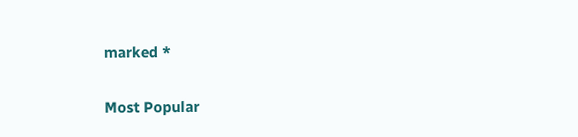marked *

Most Popular